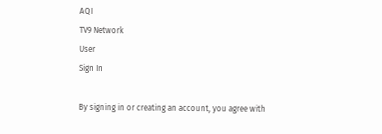AQI
TV9 Network
User
Sign In

By signing in or creating an account, you agree with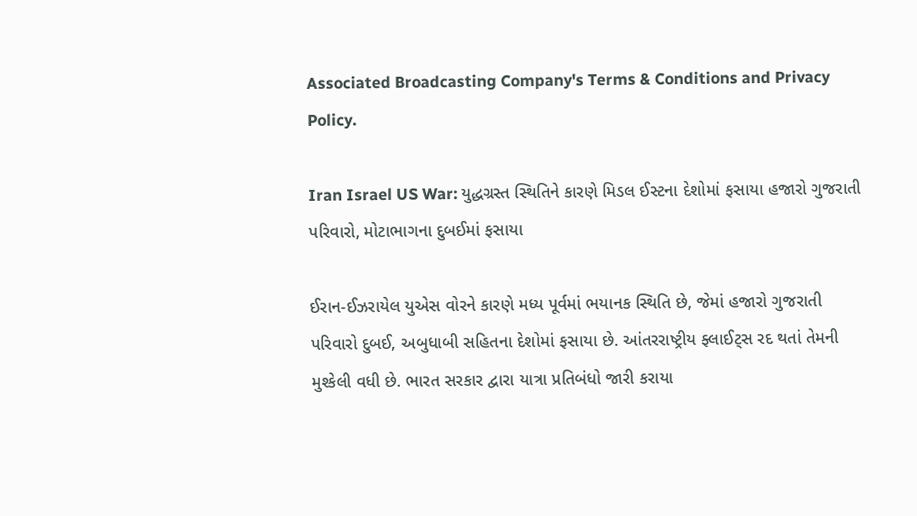Associated Broadcasting Company's Terms & Conditions and Privacy Policy.

Iran Israel US War: યુદ્ધગ્રસ્ત સ્થિતિને કારણે મિડલ ઈસ્ટના દેશોમાં ફસાયા હજારો ગુજરાતી પરિવારો, મોટાભાગના દુબઈમાં ફસાયા

ઈરાન-ઈઝરાયેલ યુએસ વોરને કારણે મધ્ય પૂર્વમાં ભયાનક સ્થિતિ છે, જેમાં હજારો ગુજરાતી પરિવારો દુબઈ, અબુધાબી સહિતના દેશોમાં ફસાયા છે. આંતરરાષ્ટ્રીય ફ્લાઈટ્સ રદ થતાં તેમની મુશ્કેલી વધી છે. ભારત સરકાર દ્વારા યાત્રા પ્રતિબંધો જારી કરાયા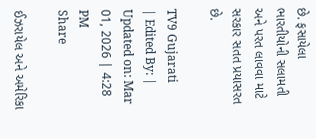છે. ફસાયેલા ભારતીયોની સલામતી અને પરત લાવવા માટે સરકાર સતત પ્રયાસરત છે.

TV9 Gujarati
| Edited By: | Updated on: Mar 01, 2026 | 4:28 PM
Share

ઈઝરાયેલ અને અમેરિકા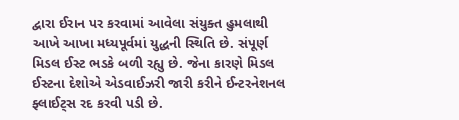દ્વારા ઈરાન પર કરવામાં આવેલા સંયુક્ત હુમલાથી આખે આખા મધ્યપૂર્વમાં યુદ્ધની સ્થિતિ છે. સંપૂર્ણ મિડલ ઈસ્ટ ભડકે બળી રહ્યુ છે. જેના કારણે મિડલ ઈસ્ટના દેશોએ એડવાઈઝરી જારી કરીને ઈન્ટરનેશનલ ફ્લાઈટ્સ રદ કરવી પડી છે.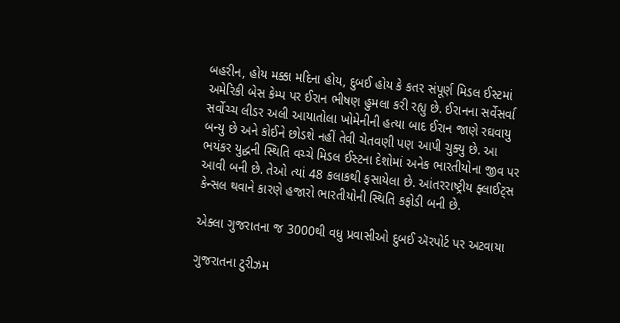બહરીન, હોય મક્કા મદિના હોય, દુબઈ હોય કે કતર સંપૂર્ણ મિડલ ઈસ્ટમાં અમેરિકી બેસ કેમ્પ પર ઈરાન ભીષણ હુમલા કરી રહ્યુ છે. ઈરાનના સર્વેસર્વા સર્વોચ્ચ લીડર અલી આયાતોલા ખોમેનીની હત્યા બાદ ઈરાન જાણે રઘવાયુ બન્યુ છે અને કોઈને છોડશે નહીં તેવી ચેતવણી પણ આપી ચુક્યુ છે. આ ભયંકર યુદ્ધની સ્થિતિ વચ્ચે મિડલ ઈસ્ટના દેશોમાં અનેક ભારતીયોના જીવ પર આવી બની છે. તેઓ ત્યાં 48 કલાકથી ફસાયેલા છે. આંતરરાષ્ટ્રીય ફ્લાઈટ્સ કેન્સલ થવાને કારણે હજારો ભારતીયોની સ્થિતિ કફોડી બની છે.

એક્લા ગુજરાતના જ 3000થી વધુ પ્રવાસીઓ દુબઈ ઍરપોર્ટ પર અટવાયા

ગુજરાતના ટુરીઝમ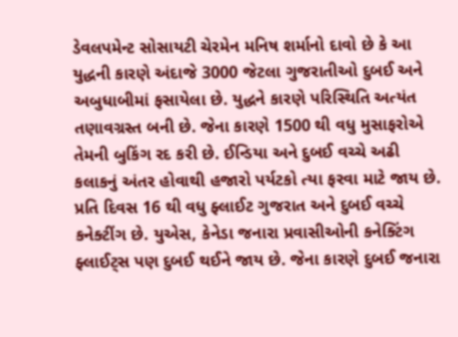ડેવલપમેન્ટ સોસાયટી ચેરમેન મનિષ શર્માનો દાવો છે કે આ યુદ્ધની કારણે અંદાજે 3000 જેટલા ગુજરાતીઓ દુબઈ અને અબુધાબીમાં ફસાયેલા છે. યુદ્ધને કારણે પરિસ્થિતિ અત્યંત તણાવગ્રસ્ત બની છે. જેના કારણે 1500 થી વધુ મુસાફરોએ તેમની બુકિંગ રદ કરી છે. ઈન્ડિયા અને દુબઈ વચ્ચે અઢી કલાકનું અંતર હોવાથી હજારો પર્યટકો ત્યા ફરવા માટે જાય છે. પ્રતિ દિવસ 16 થી વધુ ફ્લાઈટ ગુજરાત અને દુબઈ વચ્ચે કનેક્ટીંગ છે. યુએસ, કેનેડા જનારા પ્રવાસીઓની કનેક્ટિંગ ફ્લાઈટ્સ પણ દુબઈ થઈને જાય છે. જેના કારણે દુબઈ જનારા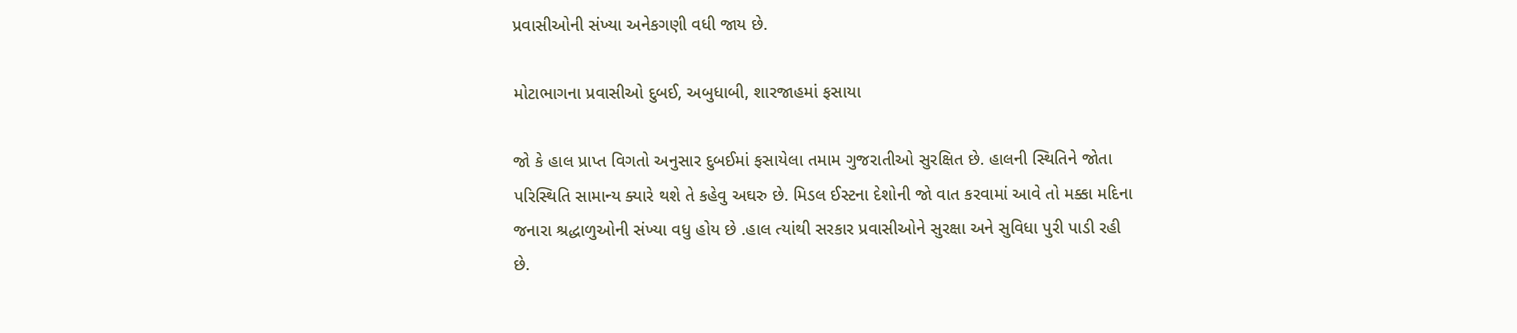પ્રવાસીઓની સંખ્યા અનેકગણી વધી જાય છે.

મોટાભાગના પ્રવાસીઓ દુબઈ, અબુધાબી, શારજાહમાં ફસાયા

જો કે હાલ પ્રાપ્ત વિગતો અનુસાર દુબઈમાં ફસાયેલા તમામ ગુજરાતીઓ સુરક્ષિત છે. હાલની સ્થિતિને જોતા પરિસ્થિતિ સામાન્ય ક્યારે થશે તે કહેવુ અઘરુ છે. મિડલ ઈસ્ટના દેશોની જો વાત કરવામાં આવે તો મક્કા મદિના જનારા શ્રદ્ધાળુઓની સંખ્યા વધુ હોય છે .હાલ ત્યાંથી સરકાર પ્રવાસીઓને સુરક્ષા અને સુવિધા પુરી પાડી રહી છે.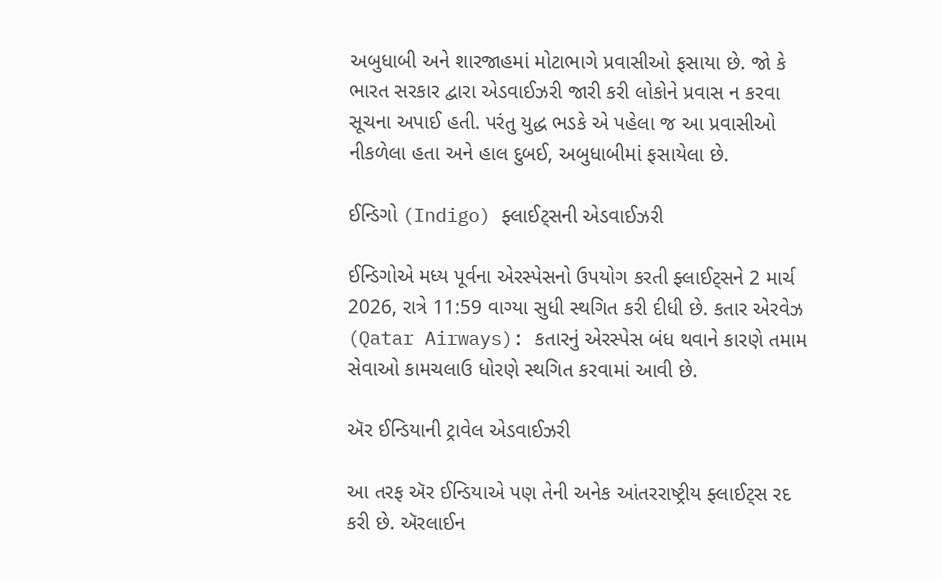અબુધાબી અને શારજાહમાં મોટાભાગે પ્રવાસીઓ ફસાયા છે. જો કે ભારત સરકાર દ્વારા એડવાઈઝરી જારી કરી લોકોને પ્રવાસ ન કરવા સૂચના અપાઈ હતી. પરંતુ યુદ્ધ ભડકે એ પહેલા જ આ પ્રવાસીઓ નીકળેલા હતા અને હાલ દુબઈ, અબુધાબીમાં ફસાયેલા છે.

ઈન્ડિગો (Indigo) ફ્લાઈટ્સની એડવાઈઝરી

ઈન્ડિગોએ મધ્ય પૂર્વના એરસ્પેસનો ઉપયોગ કરતી ફ્લાઈટ્સને 2 માર્ચ 2026, રાત્રે 11:59 વાગ્યા સુધી સ્થગિત કરી દીધી છે. કતાર એરવેઝ (Qatar Airways): કતારનું એરસ્પેસ બંધ થવાને કારણે તમામ સેવાઓ કામચલાઉ ધોરણે સ્થગિત કરવામાં આવી છે.

ઍર ઈન્ડિયાની ટ્રાવેલ એડવાઈઝરી

આ તરફ ઍર ઈન્ડિયાએ પણ તેની અનેક આંતરરાષ્ટ્રીય ફ્લાઈટ્સ રદ કરી છે. ઍરલાઈન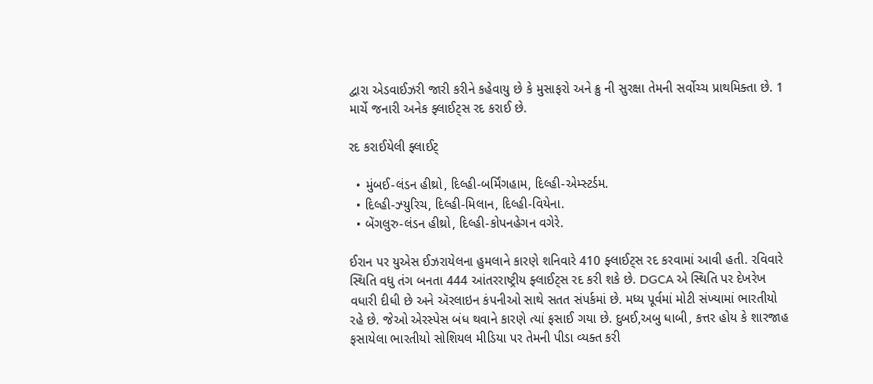દ્વારા એડવાઈઝરી જારી કરીને કહેવાયુ છે કે મુસાફરો અને ક્રુ ની સુરક્ષા તેમની સર્વોચ્ચ પ્રાથમિક્તા છે. 1 માર્ચે જનારી અનેક ફ્લાઈટ્સ રદ કરાઈ છે.

રદ કરાઈયેલી ફ્લાઈટ્

  • મુંબઈ-લંડન હીથ્રો, દિલ્હી-બર્મિંગહામ, દિલ્હી-એમ્સ્ટર્ડમ.
  • દિલ્હી-ઝ્યુરિચ, દિલ્હી-મિલાન, દિલ્હી-વિયેના.
  • બેંગલુરુ-લંડન હીથ્રો, દિલ્હી-કોપનહેગન વગેરે.

ઈરાન પર યુએસ ઈઝરાયેલના હુમલાને કારણે શનિવારે 410 ફ્લાઈટ્સ રદ કરવામાં આવી હતી. રવિવારે સ્થિતિ વધુ તંગ બનતા 444 આંતરરાષ્ટ્રીય ફ્લાઈટ્સ રદ કરી શકે છે. DGCA એ સ્થિતિ પર દેખરેખ વધારી દીધી છે અને ઍરલાઇન કંપનીઓ સાથે સતત સંપર્કમાં છે. મધ્ય પૂર્વમાં મોટી સંખ્યામાં ભારતીયો રહે છે. જેઓ એરસ્પેસ બંધ થવાને કારણે ત્યાં ફસાઈ ગયા છે. દુબઈ,અબુ ધાબી, કત્તર હોય કે શારજાહ ફસાયેલા ભારતીયો સોશિયલ મીડિયા પર તેમની પીડા વ્યક્ત કરી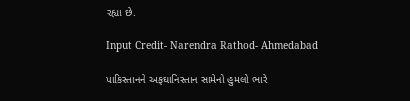રહ્યા છે.

Input Credit- Narendra Rathod- Ahmedabad

પાકિસ્તાનને અફઘાનિસ્તાન સામેનો હુમલો ભારે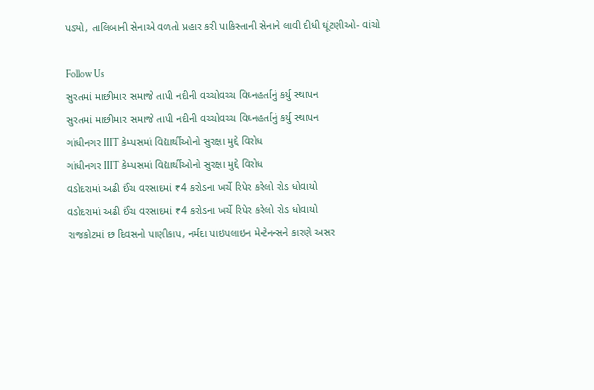પડ્યો, તાલિબાની સેનાએ વળતો પ્રહાર કરી પાકિસ્તાની સેનાને લાવી દીધી ઘૂંટણીઓ- વાંચો

Follow Us
સુરતમાં માછીમાર સમાજે તાપી નદીની વચ્ચોવચ્ચ વિઘ્નહર્તાનું કર્યુ સ્થાપન
સુરતમાં માછીમાર સમાજે તાપી નદીની વચ્ચોવચ્ચ વિઘ્નહર્તાનું કર્યુ સ્થાપન
ગાંધીનગર IIIT કેમ્પસમાં વિદ્યાર્થીઓનો સુરક્ષા મુદ્દે વિરોધ
ગાંધીનગર IIIT કેમ્પસમાં વિદ્યાર્થીઓનો સુરક્ષા મુદ્દે વિરોધ
વડોદરામાં અઢી ઈંચ વરસાદમાં ₹4 કરોડના ખર્ચે રિપેર કરેલો રોડ ધોવાયો
વડોદરામાં અઢી ઈંચ વરસાદમાં ₹4 કરોડના ખર્ચે રિપેર કરેલો રોડ ધોવાયો
રાજકોટમાં છ દિવસનો પાણીકાપ, નર્મદા પાઇપલાઇન મેન્ટેનન્સને કારણે અસર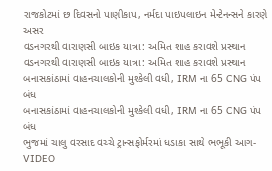રાજકોટમાં છ દિવસનો પાણીકાપ, નર્મદા પાઇપલાઇન મેન્ટેનન્સને કારણે અસર
વડનગરથી વારાણસી બાઇક યાત્રા: અમિત શાહ કરાવશે પ્રસ્થાન
વડનગરથી વારાણસી બાઇક યાત્રા: અમિત શાહ કરાવશે પ્રસ્થાન
બનાસકાંઠામાં વાહનચાલકોની મુશ્કેલી વધી, IRM ના 65 CNG પંપ બંધ
બનાસકાંઠામાં વાહનચાલકોની મુશ્કેલી વધી, IRM ના 65 CNG પંપ બંધ
ભુજમાં ચાલુ વરસાદ વચ્ચે ટ્રાન્સફોર્મરમાં ધડાકા સાથે ભભૂકી આગ-VIDEO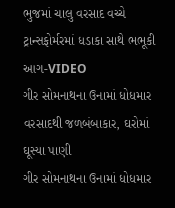ભુજમાં ચાલુ વરસાદ વચ્ચે ટ્રાન્સફોર્મરમાં ધડાકા સાથે ભભૂકી આગ-VIDEO
ગીર સોમનાથના ઉનામાં ધોધમાર વરસાદથી જળબંબાકાર, ઘરોમાં ઘૂસ્યા પાણી
ગીર સોમનાથના ઉનામાં ધોધમાર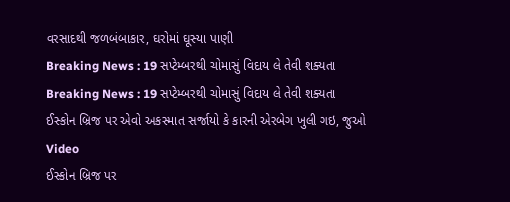વરસાદથી જળબંબાકાર, ઘરોમાં ઘૂસ્યા પાણી
Breaking News : 19 સપ્ટેમ્બરથી ચોમાસું વિદાય લે તેવી શક્યતા
Breaking News : 19 સપ્ટેમ્બરથી ચોમાસું વિદાય લે તેવી શક્યતા
ઈસ્કોન બ્રિજ પર એવો અકસ્માત સર્જાયો કે કારની એરબેગ ખુલી ગઇ, જુઓ Video
ઈસ્કોન બ્રિજ પર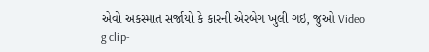એવો અકસ્માત સર્જાયો કે કારની એરબેગ ખુલી ગઇ, જુઓ Video
g clip-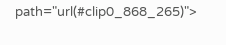path="url(#clip0_868_265)">